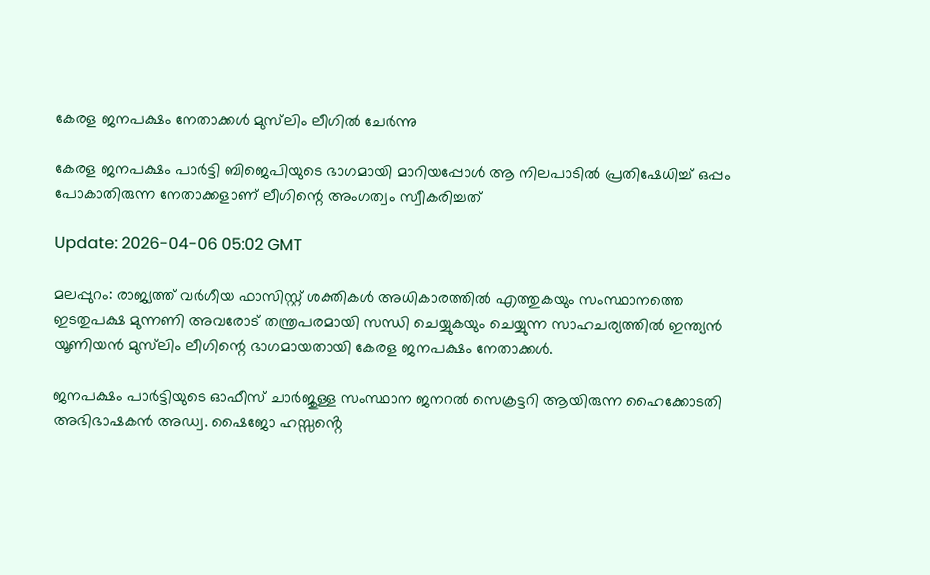കേരള ജനപക്ഷം നേതാക്കൾ മുസ്‌ലിം ലീഗിൽ ചേർന്നു

കേരള ജനപക്ഷം പാർട്ടി ബിജെപിയുടെ ഭാഗമായി മാറിയപ്പോൾ ആ നിലപാടിൽ പ്രതിഷേധിച്ച് ഒപ്പം പോകാതിരുന്ന നേതാക്കളാണ് ലീഗിന്റെ അംഗത്വം സ്വീകരിച്ചത്

Update: 2026-04-06 05:02 GMT

മലപ്പുറം: രാജ്യത്ത് വർഗീയ ഫാസിസ്റ്റ് ശക്തികൾ അധികാരത്തിൽ എത്തുകയും സംസ്ഥാനത്തെ ഇടതുപക്ഷ മുന്നണി അവരോട് തന്ത്രപരമായി സന്ധി ചെയ്യുകയും ചെയ്യുന്ന സാഹചര്യത്തിൽ ഇന്ത്യൻ യൂണിയൻ മുസ്‌ലിം ലീഗിന്റെ ഭാഗമായതായി കേരള ജനപക്ഷം നേതാക്കൾ.

ജനപക്ഷം പാർട്ടിയുടെ ഓഫീസ് ചാർജുള്ള സംസ്ഥാന ജനറൽ സെക്രട്ടറി ആയിരുന്ന ഹൈക്കോടതി അഭിഭാഷകൻ അഡ്വ. ഷൈജോ ഹസ്സൻ്റെ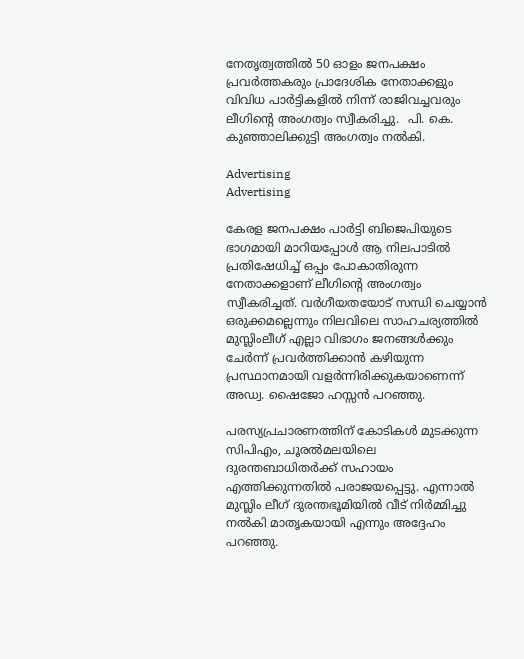നേതൃത്വത്തിൽ 50 ഓളം ജനപക്ഷം പ്രവർത്തകരും പ്രാദേശിക നേതാക്കളും വിവിധ പാർട്ടികളിൽ നിന്ന് രാജിവച്ചവരും ലീഗിന്റെ അംഗത്വം സ്വീകരിച്ചു.  പി. കെ. കുഞ്ഞാലിക്കുട്ടി അംഗത്വം നൽകി.

Advertising
Advertising

കേരള ജനപക്ഷം പാർട്ടി ബിജെപിയുടെ ഭാഗമായി മാറിയപ്പോൾ ആ നിലപാടിൽ പ്രതിഷേധിച്ച് ഒപ്പം പോകാതിരുന്ന നേതാക്കളാണ് ലീഗിന്റെ അംഗത്വം സ്വീകരിച്ചത്. വർഗീയതയോട് സന്ധി ചെയ്യാൻ ഒരുക്കമല്ലെന്നും നിലവിലെ സാഹചര്യത്തിൽ മുസ്ലിംലീഗ് എല്ലാ വിഭാഗം ജനങ്ങൾക്കും ചേർന്ന് പ്രവർത്തിക്കാൻ കഴിയുന്ന പ്രസ്ഥാനമായി വളർന്നിരിക്കുകയാണെന്ന് അഡ്വ. ഷൈജോ ഹസ്സൻ പറഞ്ഞു.

പരസ്യപ്രചാരണത്തിന് കോടികൾ മുടക്കുന്ന സിപിഎം, ചൂരൽമലയിലെ ദുരന്തബാധിതർക്ക് സഹായം എത്തിക്കുന്നതിൽ പരാജയപ്പെട്ടു. എന്നാൽ മുസ്ലിം ലീഗ് ദുരന്തഭൂമിയിൽ വീട് നിർമ്മിച്ചു നൽകി മാതൃകയായി എന്നും അദ്ദേഹം പറഞ്ഞു.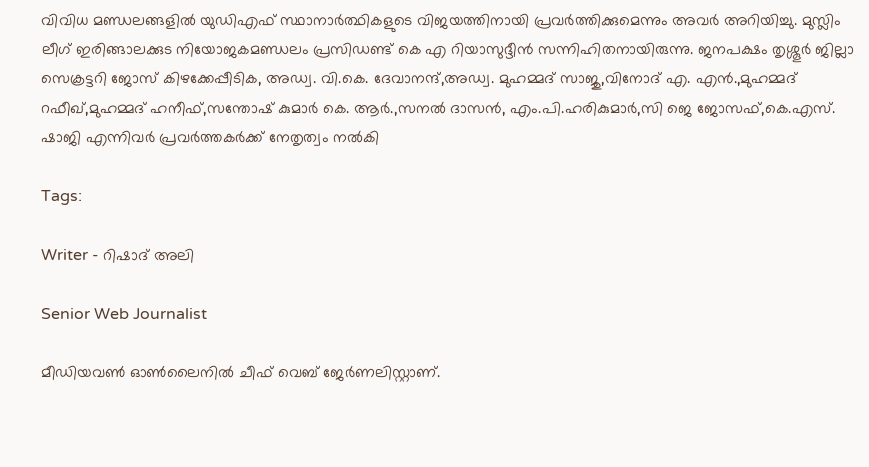വിവിധ മണ്ഡലങ്ങളിൽ യുഡിഎഫ് സ്ഥാനാർത്ഥികളുടെ വിജയത്തിനായി പ്രവർത്തിക്കുമെന്നും അവർ അറിയിച്ചു. മുസ്ലിം ലീഗ് ഇരിങ്ങാലക്കുട നിയോജകമണ്ഡലം പ്രസിഡണ്ട് കെ എ റിയാസുദ്ദീൻ സന്നിഹിതനായിരുന്നു. ജനപക്ഷം തൃശ്ശൂർ ജില്ലാ സെക്രട്ടറി ജോസ് കിഴക്കേപ്പീടിക, അഡ്വ. വി.കെ. ദേവാനന്ദ്,അഡ്വ. മുഹമ്മദ് സാജു,വിനോദ് എ. എൻ.,മുഹമ്മദ് റഫീഖ്,മുഹമ്മദ് ഹനീഫ്,സന്തോഷ് കുമാർ കെ. ആർ.,സനൽ ദാസൻ, എം.പി.ഹരികുമാർ,സി ജെ ജോസഫ്,കെ.എസ്. ഷാജി എന്നിവർ പ്രവർത്തകർക്ക് നേതൃത്വം നൽകി

Tags:

Writer - റിഷാദ് അലി

Senior Web Journalist

മീഡിയവൺ ഓൺലൈനിൽ ചീഫ് വെബ് ജേർണലിസ്റ്റാണ്.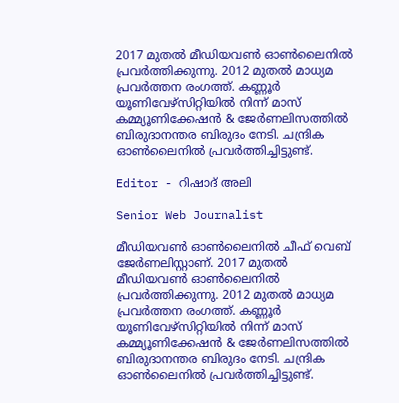2017 മുതൽ മീഡിയവൺ ഓൺലൈനിൽ പ്രവർത്തിക്കുന്നു. 2012 മുതൽ മാധ്യമ പ്രവർത്തന രംഗത്ത്. കണ്ണൂര്‍ യൂണിവേഴ്‌സിറ്റിയിൽ നിന്ന് മാസ് കമ്മ്യൂണിക്കേഷന്‍ & ജേര്‍ണലിസത്തില്‍ ബിരുദാനന്തര ബിരുദം നേടി. ചന്ദ്രിക ഓണ്‍ലൈനില്‍ പ്രവര്‍ത്തിച്ചിട്ടുണ്ട്.

Editor - റിഷാദ് അലി

Senior Web Journalist

മീഡിയവൺ ഓൺലൈനിൽ ചീഫ് വെബ് ജേർണലിസ്റ്റാണ്. 2017 മുതൽ മീഡിയവൺ ഓൺലൈനിൽ പ്രവർത്തിക്കുന്നു. 2012 മുതൽ മാധ്യമ പ്രവർത്തന രംഗത്ത്. കണ്ണൂര്‍ യൂണിവേഴ്‌സിറ്റിയിൽ നിന്ന് മാസ് കമ്മ്യൂണിക്കേഷന്‍ & ജേര്‍ണലിസത്തില്‍ ബിരുദാനന്തര ബിരുദം നേടി. ചന്ദ്രിക ഓണ്‍ലൈനില്‍ പ്രവര്‍ത്തിച്ചിട്ടുണ്ട്.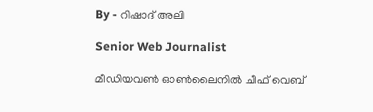By - റിഷാദ് അലി

Senior Web Journalist

മീഡിയവൺ ഓൺലൈനിൽ ചീഫ് വെബ്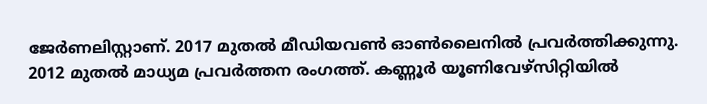ജേർണലിസ്റ്റാണ്. 2017 മുതൽ മീഡിയവൺ ഓൺലൈനിൽ പ്രവർത്തിക്കുന്നു. 2012 മുതൽ മാധ്യമ പ്രവർത്തന രംഗത്ത്. കണ്ണൂര്‍ യൂണിവേഴ്‌സിറ്റിയിൽ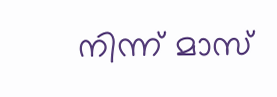നിന്ന് മാസ്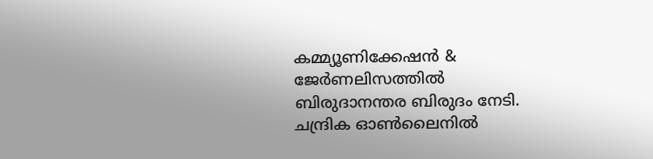കമ്മ്യൂണിക്കേഷന്‍ & ജേര്‍ണലിസത്തില്‍ ബിരുദാനന്തര ബിരുദം നേടി. ചന്ദ്രിക ഓണ്‍ലൈനില്‍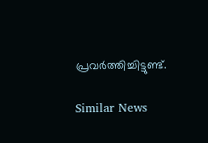പ്രവര്‍ത്തിച്ചിട്ടുണ്ട്.

Similar News